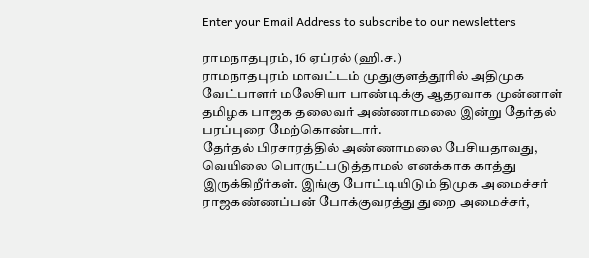Enter your Email Address to subscribe to our newsletters

ராமநாதபுரம், 16 ஏப்ரல் (ஹி.ச.)
ராமநாதபுரம் மாவட்டம் முதுகுளத்தூரில் அதிமுக வேட்பாளர் மலேசியா பாண்டிக்கு ஆதரவாக முன்னாள் தமிழக பாஜக தலைவர் அண்ணாமலை இன்று தேர்தல் பரப்புரை மேற்கொண்டார்.
தேர்தல் பிரசாரத்தில் அண்ணாமலை பேசியதாவது,
வெயிலை பொருட்படுத்தாமல் எனக்காக காத்து இருக்கிறீர்கள். இங்கு போட்டியிடும் திமுக அமைச்சர் ராஜகண்ணப்பன் போக்குவரத்து துறை அமைச்சர்,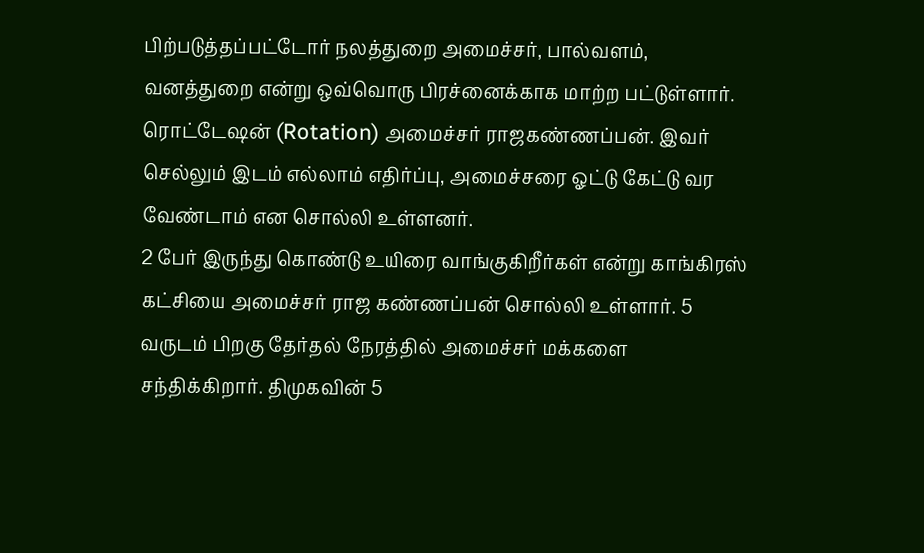பிற்படுத்தப்பட்டோர் நலத்துறை அமைச்சர், பால்வளம், வனத்துறை என்று ஒவ்வொரு பிரச்னைக்காக மாற்ற பட்டுள்ளார். ரொட்டேஷன் (Rotation) அமைச்சர் ராஜகண்ணப்பன். இவர் செல்லும் இடம் எல்லாம் எதிர்ப்பு, அமைச்சரை ஓட்டு கேட்டு வர வேண்டாம் என சொல்லி உள்ளனர்.
2 பேர் இருந்து கொண்டு உயிரை வாங்குகிறீர்கள் என்று காங்கிரஸ் கட்சியை அமைச்சர் ராஜ கண்ணப்பன் சொல்லி உள்ளார். 5 வருடம் பிறகு தேர்தல் நேரத்தில் அமைச்சர் மக்களை சந்திக்கிறார். திமுகவின் 5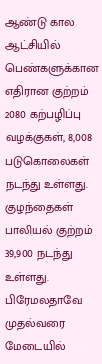ஆண்டு கால ஆட்சியில் பெண்களுக்கான எதிரான குற்றம் 2080 கற்பழிப்பு வழக்குகள், 8,008 படுகொலைகள் நடந்து உள்ளது.
குழந்தைகள் பாலியல் குற்றம் 39,900 நடந்து உள்ளது. பிரேமலதாவே முதல்வரை மேடையில்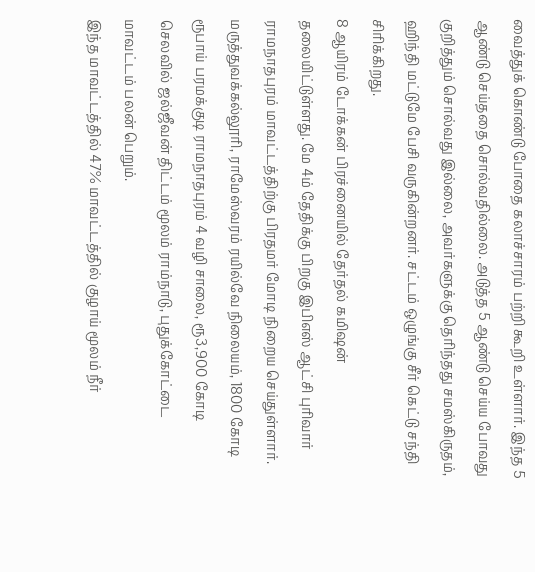வைத்துக் கொண்டு போதை கலாச்சாரம் பற்றி கூறி உள்ளார். இந்த 5 ஆண்டு செய்ததை சொல்வதில்லை. அடுத்த 5 ஆண்டு செய்ய போவது குறித்தும் சொல்வது இல்லை, அவர்களுக்கு தெரிந்தது சமஸ்கிருதம், ஹிந்தி மட்டுமே பேசி வருகின்றனர். சட்டம் ஒழுங்கு சீர் கெட்டு சந்தி சிரிக்கிறது.
8 ஆயிரம் டோக்கன் பிரச்னையில் தேர்தல் கமிஷன் தலையிட்டுள்ளது. மே 4ம் தேதிக்கு பிறகு இபிஎஸ் ஆட்சி புரிவார் ராமநாதபுரம் மாவட்டத்திற்கு பிரதமர் மோடி நிறைய செய்துள்ளார். மருத்துவக்கல்லூரி, ராமேஸ்வரம் ரயில்வே நிலையம், 1800 கோடி ரூபாய் பரமக்குடி ராமநாதபுரம் 4 வழி சாலை, ரூ3,900 கோடி செலவில் ஜல்ஜீவன் திட்டம் மூலம் ராம்நாடு, புதுக்கோட்டை மாவட்டம் பலன் பெறும்.
இந்த மாவட்டத்தில் 47% மாவட்டத்தில் குழாய் மூலம் நீர்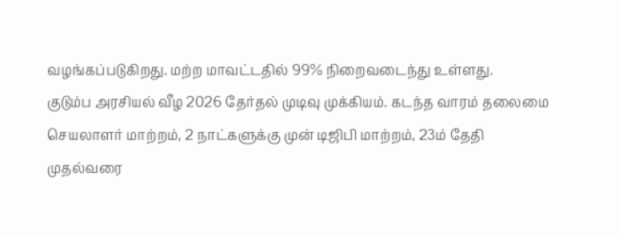வழங்கப்படுகிறது. மற்ற மாவட்டதில் 99% நிறைவடைந்து உள்ளது.
குடும்ப அரசியல் வீழ 2026 தேர்தல் முடிவு முக்கியம். கடந்த வாரம் தலைமை செயலாளர் மாற்றம், 2 நாட்களுக்கு முன் டிஜிபி மாற்றம், 23ம் தேதி முதல்வரை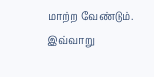மாற்ற வேண்டும்.
இவ்வாறு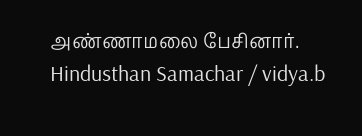அண்ணாமலை பேசினார்.
Hindusthan Samachar / vidya.b